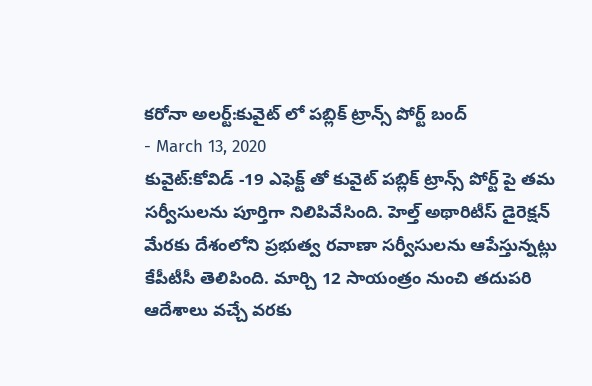కరోనా అలర్ట్:కువైట్ లో పబ్లిక్ ట్రాన్స్ పోర్ట్ బంద్
- March 13, 2020
కువైట్:కోవిడ్ -19 ఎఫెక్ట్ తో కువైట్ పబ్లిక్ ట్రాన్స్ పోర్ట్ పై తమ సర్వీసులను పూర్తిగా నిలిపివేసింది. హెల్త్ అథారిటీస్ డైరెక్షన్ మేరకు దేశంలోని ప్రభుత్వ రవాణా సర్వీసులను ఆపేస్తున్నట్లు కేపీటీసీ తెలిపింది. మార్చి 12 సాయంత్రం నుంచి తదుపరి ఆదేశాలు వచ్చే వరకు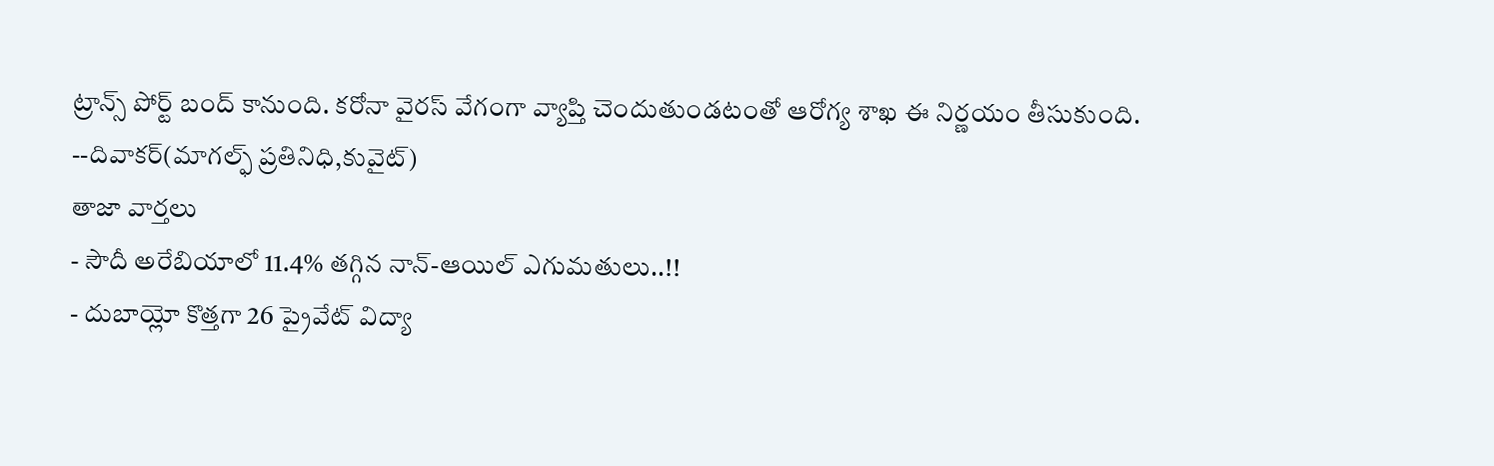ట్రాన్స్ పోర్ట్ బంద్ కానుంది. కరోనా వైరస్ వేగంగా వ్యాప్తి చెందుతుండటంతో ఆరోగ్య శాఖ ఈ నిర్ణయం తీసుకుంది.
--దివాకర్(మాగల్ఫ్ ప్రతినిధి,కువైట్)
తాజా వార్తలు
- సౌదీ అరేబియాలో 11.4% తగ్గిన నాన్-ఆయిల్ ఎగుమతులు..!!
- దుబాయ్లో కొత్తగా 26 ప్రైవేట్ విద్యా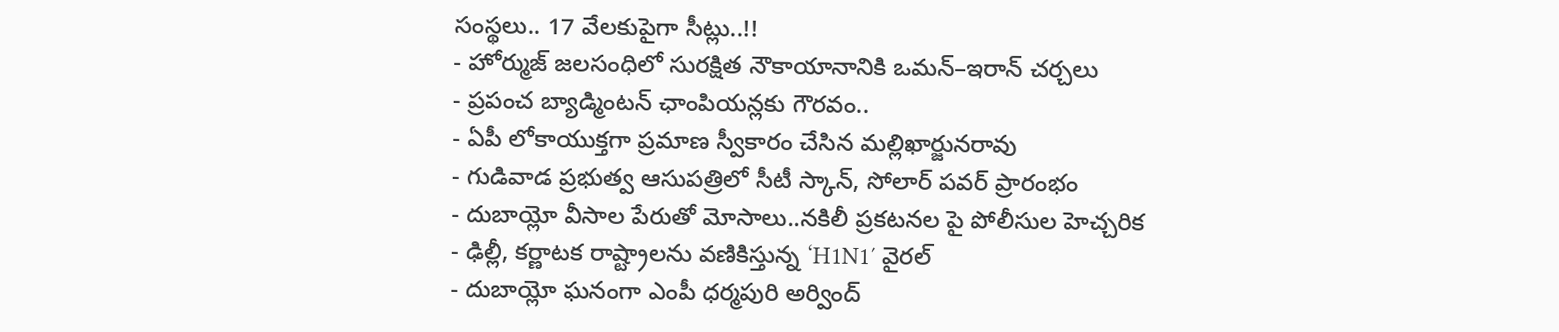సంస్థలు.. 17 వేలకుపైగా సీట్లు..!!
- హోర్ముజ్ జలసంధిలో సురక్షిత నౌకాయానానికి ఒమన్–ఇరాన్ చర్చలు
- ప్రపంచ బ్యాడ్మింటన్ ఛాంపియన్లకు గౌరవం..
- ఏపీ లోకాయుక్తగా ప్రమాణ స్వీకారం చేసిన మల్లిఖార్జునరావు
- గుడివాడ ప్రభుత్వ ఆసుపత్రిలో సీటీ స్కాన్, సోలార్ పవర్ ప్రారంభం
- దుబాయ్లో వీసాల పేరుతో మోసాలు..నకిలీ ప్రకటనల పై పోలీసుల హెచ్చరిక
- ఢిల్లీ, కర్ణాటక రాష్ట్రాలను వణికిస్తున్న ‘H1N1′ వైరల్
- దుబాయ్లో ఘనంగా ఎంపీ ధర్మపురి అర్వింద్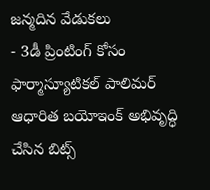జన్మదిన వేడుకలు
- 3డీ ప్రింటింగ్ కోసం ఫార్మాస్యూటికల్ పాలిమర్ ఆధారిత బయోఇంక్ అభివృద్ధి చేసిన బిట్స్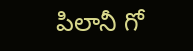పిలానీ గో